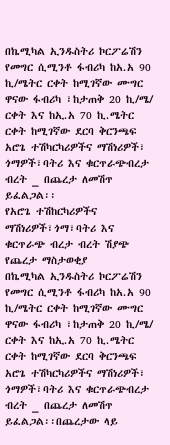በኬሚካል ኢንዱስትሪ ኮርፖሬሽን የመግር ሲሚንቶ ፋብሪካ ከአ.አ 90 ኪ/ሜትር ርቀት ከሚገኛው ሙግር ዋናው ፋብሪካ ፣ከታጠቅ 20 ኪ/ሜ/ ርቀት እና ከኢ.አ 70 ኪ.ሜትር ርቀት ከሚገኛው ደርባ ቅርንጫፍ አሮጌ ተሽካርካሪዎችና ማሽነሪዎች፣ ጎማዎች፣ባትሪ እና ቁርጥራጭብረታ ብረት _ በጨረታ ለመሽጥ ይፈልጋል፡፡
የአሮጌ ተሽከርካሪዎችና ማሽነሪዎች፣ጎማ፣ባትሪ እና ቁርጥራጭ ብረታ ብረት ሽያጭ የጨረታ ማስታወቂያ
በኬሚካል ኢንዱስትሪ ኮርፖሬሽን የመግር ሲሚንቶ ፋብሪካ ከአ.አ 90 ኪ/ሜትር ርቀት ከሚገኛው ሙግር ዋናው ፋብሪካ ፣ከታጠቅ 20 ኪ/ሜ/ ርቀት እና ከኢ.አ 70 ኪ.ሜትር ርቀት ከሚገኛው ደርባ ቅርንጫፍ አሮጌ ተሽካርካሪዎችና ማሽነሪዎች፣ ጎማዎች፣ባትሪ እና ቁርጥራጭብረታ ብረት _ በጨረታ ለመሽጥ ይፈልጋል፡፡በጨረታው ላይ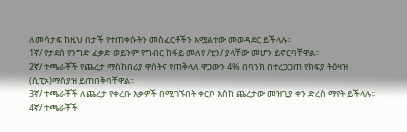ለመሳታፍ ከዚህ በታች የተጠቀሱትን መስፈርቶችን አሟልተው መወዳደር ይችላሉ፡፡
1ኛ/ የታደሰ የንግድ ፈቃድ ወይንም የግብር ከፋይ መለየ /ቲን/ ያላቸው መሆን ይኖርባቸዋል፡፡
2ኛ/ ተጫራቾች የጨረታ ማስከበሪያ ዋስትና የጠቅላለ ዋጋውን 4% በባንክ በተረጋጋጠ የክፍያ ትዕዛዝ (ሲፒኦ)ማስያዝ ይጠበቅባቸዋል፡፡
3ኛ/ ተጫራቾች ለጨረታ የቀረቡ እቃዎች በሚገኙበት ቀርቦ እስከ ጨረታው መዝጊያ ቀን ድረስ ማየት ይችላሉ፡፡
4ኛ/ ተጫራቾች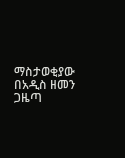ማስታወቂያው በአዲስ ዘመን ጋዜጣ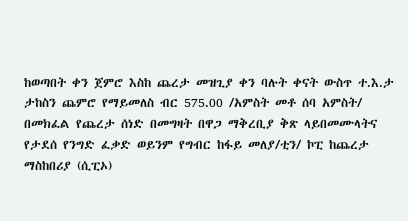ከወጣበት ቀን ጀምሮ እስከ ጨረታ መዝጊያ ቀን ባሉት ቀናት ውስጥ ተ.እ.ታ ታከስን ጨምሮ የማይመለስ ብር 575.00 /አምስት መቶ ሰባ አምስት/ በመክፈል የጨረታ ሰነድ በመግዛት በዋጋ ማቅረቢያ ቅጽ ላይበመሙላትና የታደሰ የንግድ ፈቃድ ወይንም የግብር ከፋይ መለያ/ቲን/ ኮፒ ከጨረታ ማስከበሪያ (ሲፒኦ)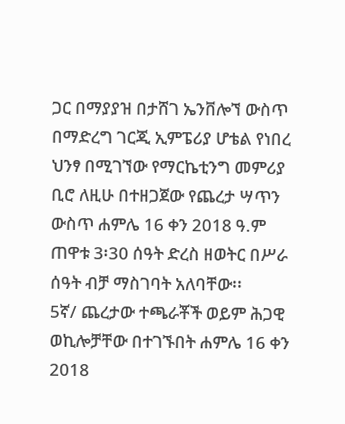ጋር በማያያዝ በታሸገ ኤንቨሎኘ ውስጥ በማድረግ ገርጂ ኢምፔሪያ ሆቴል የነበረ ህንፃ በሚገኘው የማርኬቲንግ መምሪያ ቢሮ ለዚሁ በተዘጋጀው የጨረታ ሣጥን ውስጥ ሐምሌ 16 ቀን 2018 ዓ.ም ጠዋቱ 3፡30 ሰዓት ድረስ ዘወትር በሥራ ሰዓት ብቻ ማስገባት አለባቸው፡፡
5ኛ/ ጨረታው ተጫራቾች ወይም ሕጋዊ ወኪሎቻቸው በተገኙበት ሐምሌ 16 ቀን 2018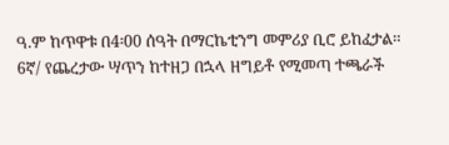ዓ.ም ከጥዋቱ በ4፡00 ሰዓት በማርኬቲንግ መምሪያ ቢሮ ይከፈታል፡፡
6ኛ/ የጨረታው ሣጥን ከተዘጋ በኋላ ዘግይቶ የሚመጣ ተጫራች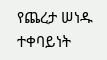የጨረታ ሠነዱ ተቀባይነት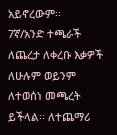አይኖረውም፡፡
7ኛ/አንድ ተጫራች ለጨረታ ለቀረቡ እቃዎች ለሁሉም ወይንም ለተወሰነ መጫረት ይችላል፡፡ ለተጨማሪ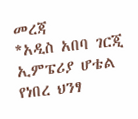መረጃ
*አዲስ አበባ ገርጂ ኢምፔሪያ ሆቴል የነበረ ህንፃ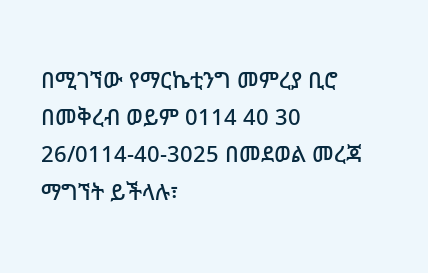በሚገኘው የማርኬቲንግ መምረያ ቢሮ በመቅረብ ወይም 0114 40 30 26/0114-40-3025 በመደወል መረጃ ማግኘት ይችላሉ፣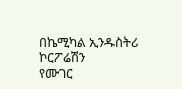በኬሚካል ኢንዱስትሪ ኮርፖሬሽን
የሙገር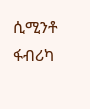ሲሚንቶ ፋብሪካ